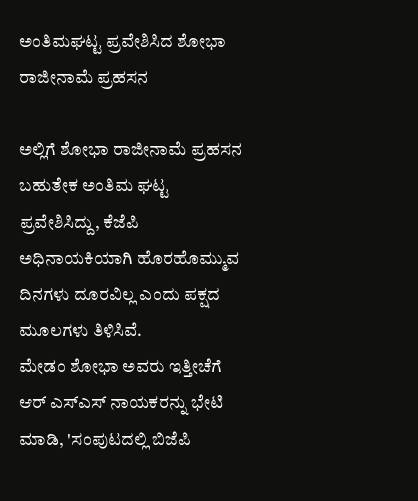ಅಂತಿಮಘಟ್ಟ ಪ್ರವೇಶಿಸಿದ ಶೋಭಾ ರಾಜೀನಾಮೆ ಪ್ರಹಸನ

ಅಲ್ಲಿಗೆ ಶೋಭಾ ರಾಜೀನಾಮೆ ಪ್ರಹಸನ ಬಹುತೇಕ ಅಂತಿಮ ಘಟ್ಟ ಪ್ರವೇಶಿಸಿದ್ದು, ಕೆಜೆಪಿ ಅಧಿನಾಯಕಿಯಾಗಿ ಹೊರಹೊಮ್ಮುವ ದಿನಗಳು ದೂರವಿಲ್ಲ ಎಂದು ಪಕ್ಷದ ಮೂಲಗಳು ತಿಳಿಸಿವೆ.
ಮೇಡಂ ಶೋಭಾ ಅವರು ಇತ್ತೀಚೆಗೆ ಆರ್ ಎಸ್ಎಸ್ ನಾಯಕರನ್ನು ಭೇಟಿ ಮಾಡಿ, 'ಸಂಪುಟದಲ್ಲಿ ಬಿಜೆಪಿ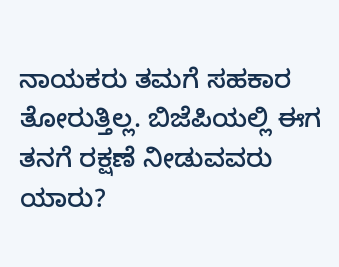ನಾಯಕರು ತಮಗೆ ಸಹಕಾರ ತೋರುತ್ತಿಲ್ಲ. ಬಿಜೆಪಿಯಲ್ಲಿ ಈಗ ತನಗೆ ರಕ್ಷಣೆ ನೀಡುವವರು ಯಾರು?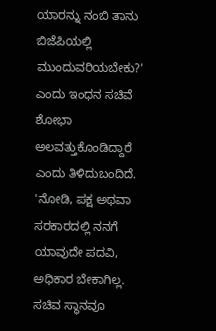ಯಾರನ್ನು ನಂಬಿ ತಾನು ಬಿಜೆಪಿಯಲ್ಲಿ ಮುಂದುವರಿಯಬೇಕು?' ಎಂದು ಇಂಧನ ಸಚಿವೆ ಶೋಭಾ ಅಲವತ್ತುಕೊಂಡಿದ್ದಾರೆ ಎಂದು ತಿಳಿದುಬಂದಿದೆ.
'ನೋಡಿ, ಪಕ್ಷ ಅಥವಾ ಸರಕಾರದಲ್ಲಿ ನನಗೆ ಯಾವುದೇ ಪದವಿ, ಅಧಿಕಾರ ಬೇಕಾಗಿಲ್ಲ. ಸಚಿವ ಸ್ಥಾನವೂ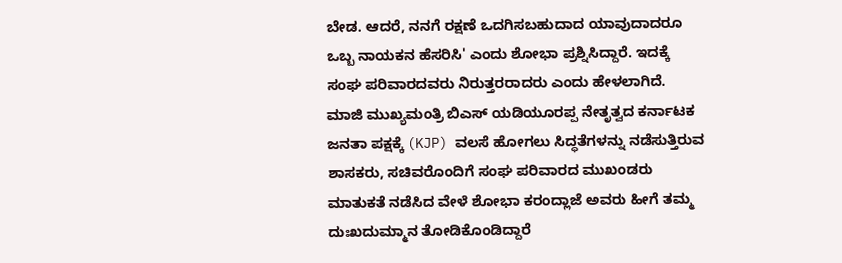ಬೇಡ. ಆದರೆ, ನನಗೆ ರಕ್ಷಣೆ ಒದಗಿಸಬಹುದಾದ ಯಾವುದಾದರೂ ಒಬ್ಬ ನಾಯಕನ ಹೆಸರಿಸಿ' ಎಂದು ಶೋಭಾ ಪ್ರಶ್ನಿಸಿದ್ದಾರೆ. ಇದಕ್ಕೆ ಸಂಘ ಪರಿವಾರದವರು ನಿರುತ್ತರರಾದರು ಎಂದು ಹೇಳಲಾಗಿದೆ.
ಮಾಜಿ ಮುಖ್ಯಮಂತ್ರಿ ಬಿಎಸ್ ಯಡಿಯೂರಪ್ಪ ನೇತೃತ್ವದ ಕರ್ನಾಟಕ ಜನತಾ ಪಕ್ಷಕ್ಕೆ (KJP) ವಲಸೆ ಹೋಗಲು ಸಿದ್ಧತೆಗಳನ್ನು ನಡೆಸುತ್ತಿರುವ ಶಾಸಕರು, ಸಚಿವರೊಂದಿಗೆ ಸಂಘ ಪರಿವಾರದ ಮುಖಂಡರು ಮಾತುಕತೆ ನಡೆಸಿದ ವೇಳೆ ಶೋಭಾ ಕರಂದ್ಲಾಜೆ ಅವರು ಹೀಗೆ ತಮ್ಮ ದುಃಖದುಮ್ಮಾನ ತೋಡಿಕೊಂಡಿದ್ದಾರೆ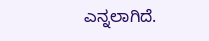ಎನ್ನಲಾಗಿದೆ.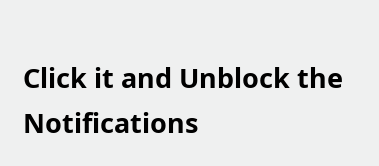Click it and Unblock the Notifications